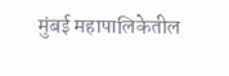मुंबई महापालिकेतील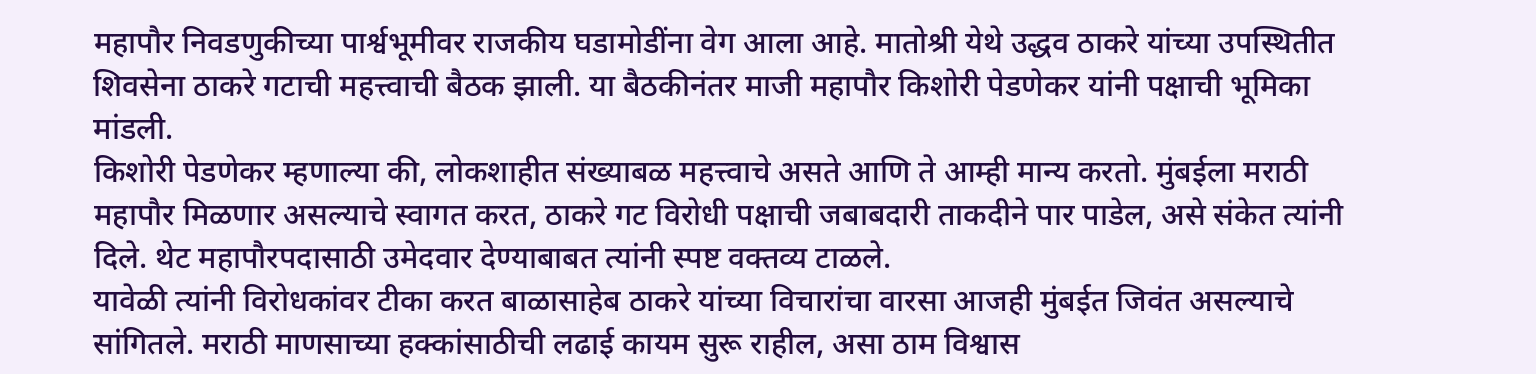महापौर निवडणुकीच्या पार्श्वभूमीवर राजकीय घडामोडींना वेग आला आहे. मातोश्री येथे उद्धव ठाकरे यांच्या उपस्थितीत शिवसेना ठाकरे गटाची महत्त्वाची बैठक झाली. या बैठकीनंतर माजी महापौर किशोरी पेडणेकर यांनी पक्षाची भूमिका मांडली.
किशोरी पेडणेकर म्हणाल्या की, लोकशाहीत संख्याबळ महत्त्वाचे असते आणि ते आम्ही मान्य करतो. मुंबईला मराठी महापौर मिळणार असल्याचे स्वागत करत, ठाकरे गट विरोधी पक्षाची जबाबदारी ताकदीने पार पाडेल, असे संकेत त्यांनी दिले. थेट महापौरपदासाठी उमेदवार देण्याबाबत त्यांनी स्पष्ट वक्तव्य टाळले.
यावेळी त्यांनी विरोधकांवर टीका करत बाळासाहेब ठाकरे यांच्या विचारांचा वारसा आजही मुंबईत जिवंत असल्याचे सांगितले. मराठी माणसाच्या हक्कांसाठीची लढाई कायम सुरू राहील, असा ठाम विश्वास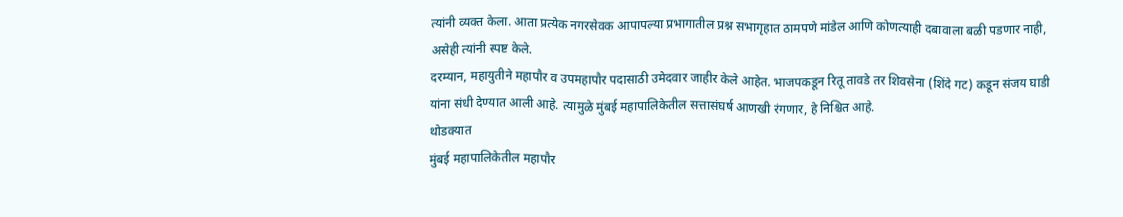त्यांनी व्यक्त केला. आता प्रत्येक नगरसेवक आपापल्या प्रभागातील प्रश्न सभागृहात ठामपणे मांडेल आणि कोणत्याही दबावाला बळी पडणार नाही, असेही त्यांनी स्पष्ट केले.
दरम्यान, महायुतीने महापौर व उपमहापौर पदासाठी उमेदवार जाहीर केले आहेत. भाजपकडून रितू तावडे तर शिवसेना (शिंदे गट) कडून संजय घाडी यांना संधी देण्यात आली आहे. त्यामुळे मुंबई महापालिकेतील सत्तासंघर्ष आणखी रंगणार, हे निश्चित आहे.
थोडक्यात
मुंबई महापालिकेतील महापौर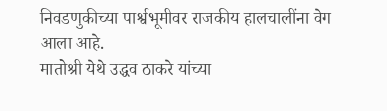निवडणुकीच्या पार्श्वभूमीवर राजकीय हालचालींना वेग आला आहे.
मातोश्री येथे उद्धव ठाकरे यांच्या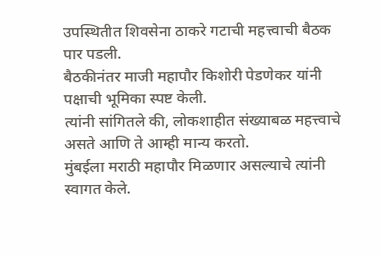उपस्थितीत शिवसेना ठाकरे गटाची महत्त्वाची बैठक पार पडली.
बैठकीनंतर माजी महापौर किशोरी पेडणेकर यांनी पक्षाची भूमिका स्पष्ट केली.
त्यांनी सांगितले की, लोकशाहीत संख्याबळ महत्त्वाचे असते आणि ते आम्ही मान्य करतो.
मुंबईला मराठी महापौर मिळणार असल्याचे त्यांनी स्वागत केले.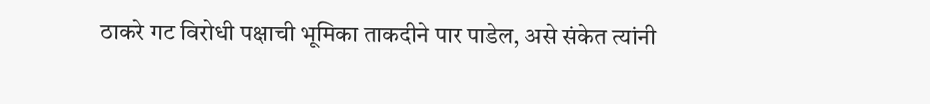ठाकरे गट विरोधी पक्षाची भूमिका ताकदीने पार पाडेल, असे संकेत त्यांनी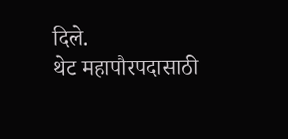दिले.
थेट महापौरपदासाठी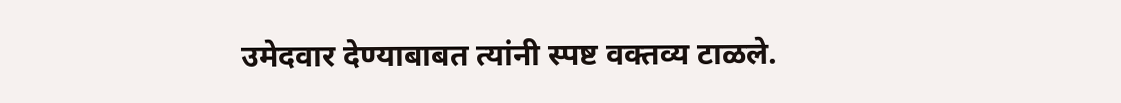उमेदवार देण्याबाबत त्यांनी स्पष्ट वक्तव्य टाळले.